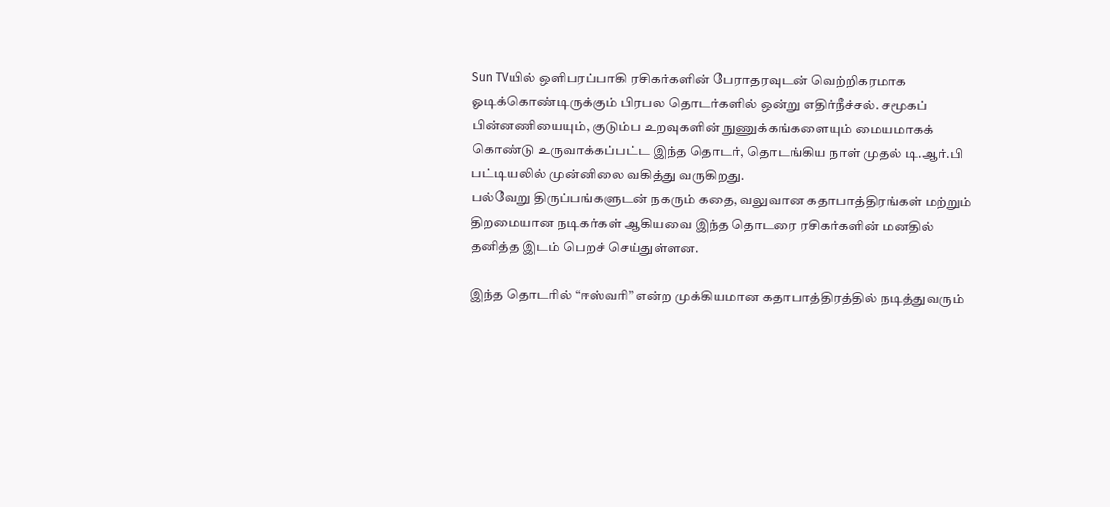Sun TVயில் ஒளிபரப்பாகி ரசிகர்களின் பேராதரவுடன் வெற்றிகரமாக ஓடிக்கொண்டிருக்கும் பிரபல தொடர்களில் ஒன்று எதிர்நீச்சல். சமூகப் பின்னணியையும், குடும்ப உறவுகளின் நுணுக்கங்களையும் மையமாகக் கொண்டு உருவாக்கப்பட்ட இந்த தொடர், தொடங்கிய நாள் முதல் டி.ஆர்.பி பட்டியலில் முன்னிலை வகித்து வருகிறது.
பல்வேறு திருப்பங்களுடன் நகரும் கதை, வலுவான கதாபாத்திரங்கள் மற்றும் திறமையான நடிகர்கள் ஆகியவை இந்த தொடரை ரசிகர்களின் மனதில் தனித்த இடம் பெறச் செய்துள்ளன.

இந்த தொடரில் “ஈஸ்வரி” என்ற முக்கியமான கதாபாத்திரத்தில் நடித்துவரும்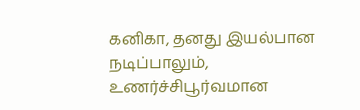கனிகா, தனது இயல்பான நடிப்பாலும், உணர்ச்சிபூர்வமான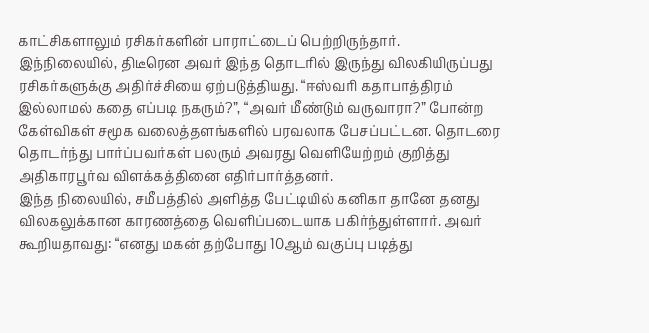காட்சிகளாலும் ரசிகர்களின் பாராட்டைப் பெற்றிருந்தார்.
இந்நிலையில், திடீரென அவர் இந்த தொடரில் இருந்து விலகியிருப்பது ரசிகர்களுக்கு அதிர்ச்சியை ஏற்படுத்தியது. “ஈஸ்வரி கதாபாத்திரம் இல்லாமல் கதை எப்படி நகரும்?”, “அவர் மீண்டும் வருவாரா?” போன்ற கேள்விகள் சமூக வலைத்தளங்களில் பரவலாக பேசப்பட்டன. தொடரை தொடர்ந்து பார்ப்பவர்கள் பலரும் அவரது வெளியேற்றம் குறித்து அதிகாரபூர்வ விளக்கத்தினை எதிர்பார்த்தனர்.
இந்த நிலையில், சமீபத்தில் அளித்த பேட்டியில் கனிகா தானே தனது விலகலுக்கான காரணத்தை வெளிப்படையாக பகிர்ந்துள்ளார். அவர் கூறியதாவது: “எனது மகன் தற்போது 10ஆம் வகுப்பு படித்து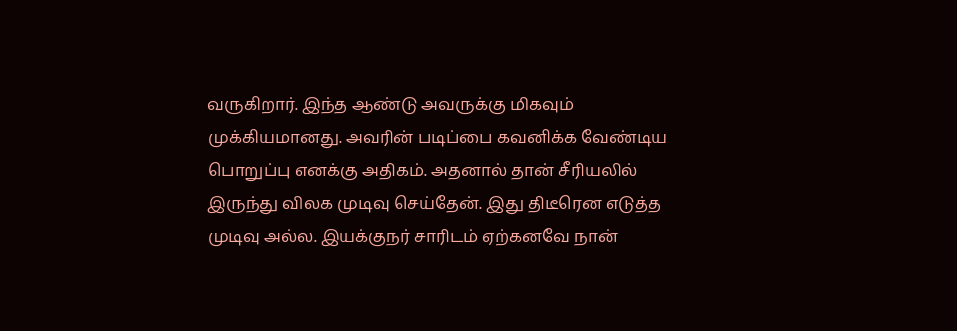வருகிறார். இந்த ஆண்டு அவருக்கு மிகவும் முக்கியமானது. அவரின் படிப்பை கவனிக்க வேண்டிய பொறுப்பு எனக்கு அதிகம். அதனால் தான் சீரியலில் இருந்து விலக முடிவு செய்தேன். இது திடீரென எடுத்த முடிவு அல்ல. இயக்குநர் சாரிடம் ஏற்கனவே நான்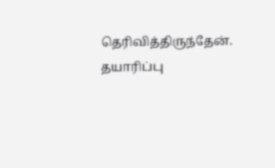தெரிவித்திருந்தேன். தயாரிப்பு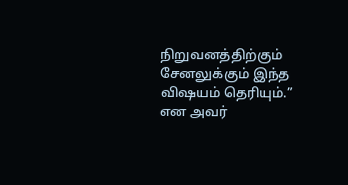நிறுவனத்திற்கும் சேனலுக்கும் இந்த விஷயம் தெரியும்.” என அவர்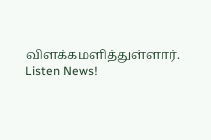விளக்கமளித்துள்ளார்.
Listen News!